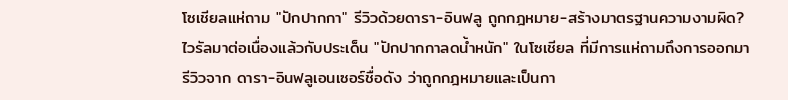โซเชียลแห่ถาม "ปักปากกา" รีวิวด้วยดารา-อินฟลู ถูกกฎหมาย-สร้างมาตรฐานความงามผิด?
ไวรัลมาต่อเนื่องแล้วกับประเด็น "ปักปากกาลดน้ำหนัก" ในโซเชียล ที่มีการแห่ถามถึงการออกมารีวิวจาก ดารา-อินฟลูเอนเซอร์ชื่อดัง ว่าถูกกฎหมายและเป็นกา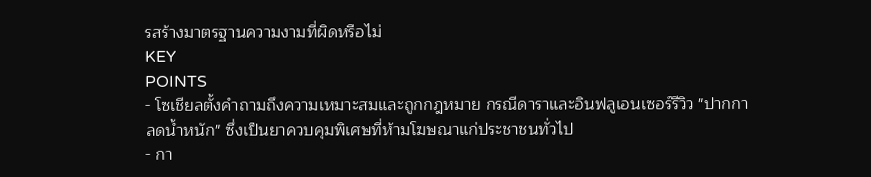รสร้างมาตรฐานความงามที่ผิดหรือไม่
KEY
POINTS
- โซเชียลตั้งคำถามถึงความเหมาะสมและถูกกฎหมาย กรณีดาราและอินฟลูเอนเซอร์รีวิว "ปากกาลดน้ำหนัก" ซึ่งเป็นยาควบคุมพิเศษที่ห้ามโฆษณาแก่ประชาชนทั่วไป
- กา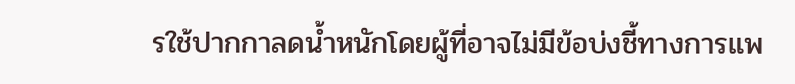รใช้ปากกาลดน้ำหนักโดยผู้ที่อาจไม่มีข้อบ่งชี้ทางการแพ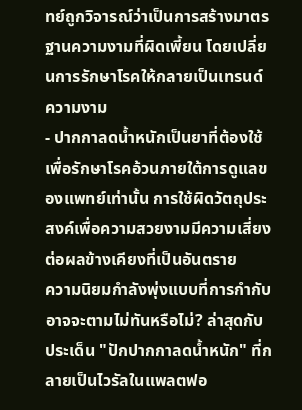ทย์ถูกวิจารณ์ว่าเป็นการสร้างมาตรฐานความงามที่ผิดเพี้ยน โดยเปลี่ยนการรักษาโรคให้กลายเป็นเทรนด์ความงาม
- ปากกาลดน้ำหนักเป็นยาที่ต้องใช้เพื่อรักษาโรคอ้วนภายใต้การดูแลของแพทย์เท่านั้น การใช้ผิดวัตถุประสงค์เพื่อความสวยงามมีความเสี่ยงต่อผลข้างเคียงที่เป็นอันตราย
ความนิยมกำลังพุ่งแบบที่การกำกับอาจจะตามไม่ทันหรือไม่? ล่าสุดกับประเด็น "ปักปากกาลดน้ำหนัก" ที่กลายเป็นไวรัลในแพลตฟอ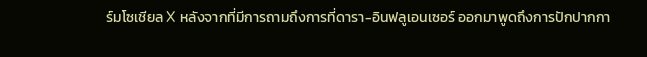ร์มโซเชียล X หลังจากที่มีการถามถึงการที่ดารา-อินฟลูเอนเซอร์ ออกมาพูดถึงการปักปากกา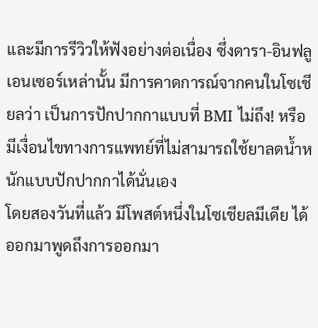และมีการรีวิวให้ฟังอย่างต่อเนื่อง ซึ่งดารา-อินฟลูเอนเซอร์เหล่านั้น มีการคาดการณ์จากคนในโซเชียลว่า เป็นการปักปากกาแบบที่ BMI ไม่ถึง! หรือมีเงื่อนไขทางการแพทย์ที่ไม่สามารถใช้ยาลดน้ำหนักแบบปักปากกาได้นั่นเอง
โดยสองวันที่แล้ว มีโพสต์หนึ่งในโซเชียลมีเดีย ได้ออกมาพูดถึงการออกมา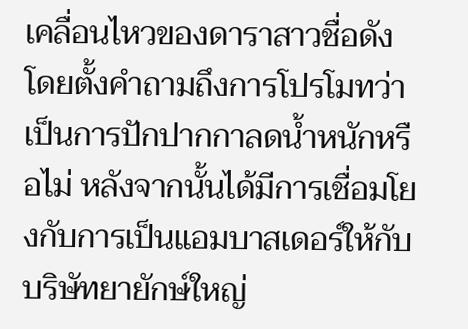เคลื่อนไหวของดาราสาวชื่อดัง โดยตั้งคำถามถึงการโปรโมทว่า เป็นการปักปากกาลดน้ำหนักหรือไม่ หลังจากนั้นได้มีการเชื่อมโยงกับการเป็นแอมบาสเดอร์ให้กับบริษัทยายักษ์ใหญ่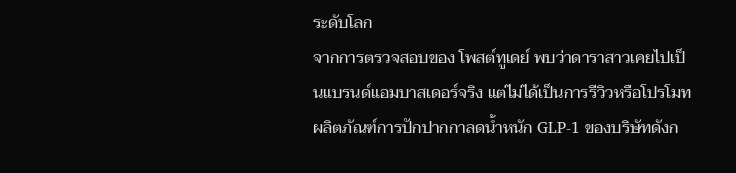ระดับโลก
จากการตรวจสอบของ โพสต์ทูเดย์ พบว่าดาราสาวเคยไปเป็นแบรนด์แอมบาสเดอร์จริง แต่ไม่ได้เป็นการรีวิวหรือโปรโมทผลิตภัณฑ์การปักปากกาลดน้ำหนัก GLP-1 ของบริษัทดังก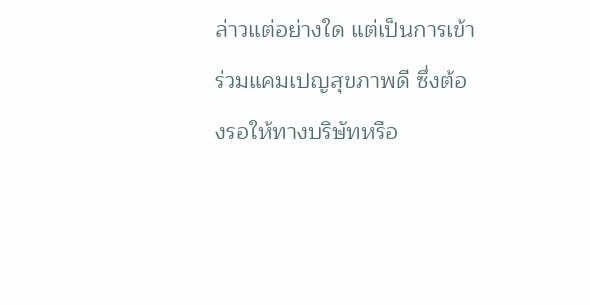ล่าวแต่อย่างใด แต่เป็นการเข้าร่วมแคมเปญสุขภาพดี ซึ่งต้องรอให้ทางบริษัทหรือ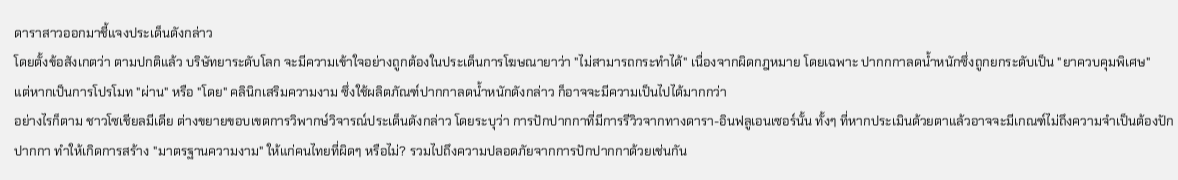ดาราสาวออกมาชี้แจงประเด็นดังกล่าว
โดยตั้งข้อสังเกตว่า ตามปกติแล้ว บริษัทยาระดับโลก จะมีความเข้าใจอย่างถูกต้องในประเด็นการโฆษณายาว่า "ไม่สามารถกระทำได้" เนื่องจากผิดกฎหมาย โดยเฉพาะ ปากกกาลดน้ำหนักซึ่งถูกยกระดับเป็น "ยาควบคุมพิเศษ"
แต่หากเป็นการโปรโมท "ผ่าน" หรือ "โดย" คลินิกเสริมความงาม ซึ่งใช้ผลิตภัณฑ์ปากกาลดน้ำหนักดังกล่าว ก็อาจจะมีความเป็นไปได้มากกว่า
อย่างไรก็ตาม ชาวโซเชียลมีเดีย ต่างขยายขอบเขตการวิพากษ์วิจารณ์ประเด็นดังกล่าว โดยระบุว่า การปักปากกาที่มีการรีวิวจากทางดารา-อินฟลูเอนเซอร์นั้น ทั้งๆ ที่หากประเมินด้วยตาแล้วอาจจะมีเกณฑ์ไม่ถึงความจำเป็นต้องปักปากกา ทำให้เกิดการสร้าง "มาตรฐานความงาม" ให้แก่คนไทยที่ผิดๆ หรือไม่? รวมไปถึงความปลอดภัยจากการปักปากกาด้วยเช่นกัน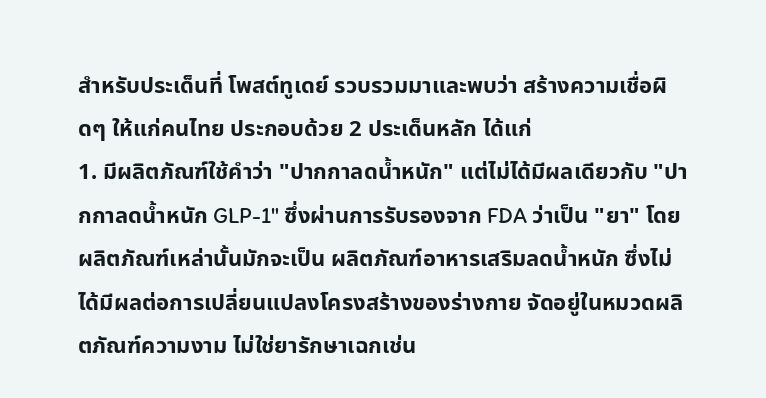สำหรับประเด็นที่ โพสต์ทูเดย์ รวบรวมมาและพบว่า สร้างความเชื่อผิดๆ ให้แก่คนไทย ประกอบด้วย 2 ประเด็นหลัก ได้แก่
1. มีผลิตภัณฑ์ใช้คำว่า "ปากกาลดน้ำหนัก" แต่ไม่ได้มีผลเดียวกับ "ปากกาลดน้ำหนัก GLP-1" ซึ่งผ่านการรับรองจาก FDA ว่าเป็น "ยา" โดยผลิตภัณฑ์เหล่านั้นมักจะเป็น ผลิตภัณฑ์อาหารเสริมลดน้ำหนัก ซึ่งไม่ได้มีผลต่อการเปลี่ยนแปลงโครงสร้างของร่างกาย จัดอยู่ในหมวดผลิตภัณฑ์ความงาม ไม่ใช่ยารักษาเฉกเช่น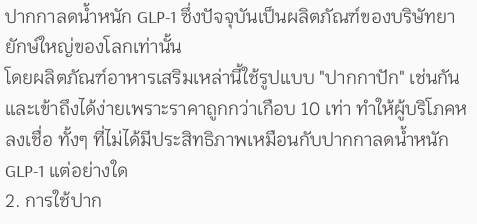ปากกาลดน้ำหนัก GLP-1 ซึ่งปัจจุบันเป็นผลิตภัณฑ์ของบริษัทยายักษ์ใหญ่ของโลกเท่านั้น
โดยผลิตภัณฑ์อาหารเสริมเหล่านี้ใช้รูปแบบ "ปากกาปัก" เช่นกันและเข้าถึงได้ง่ายเพราะราคาถูกกว่าเกือบ 10 เท่า ทำให้ผู้บริโภคหลงเชื่อ ทั้งๆ ที่ไม่ได้มีประสิทธิภาพเหมือนกับปากกาลดน้ำหนัก GLP-1 แต่อย่างใด
2. การใช้ปาก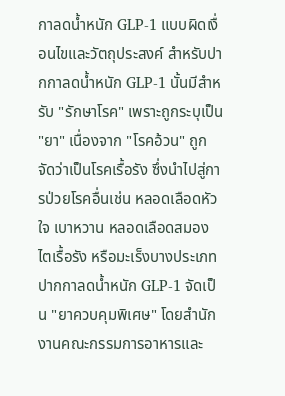กาลดน้ำหนัก GLP-1 แบบผิดเงื่อนไขและวัตถุประสงค์ สำหรับปากกาลดน้ำหนัก GLP-1 นั้นมีสำหรับ "รักษาโรค" เพราะถูกระบุเป็น "ยา" เนื่องจาก "โรคอ้วน" ถูกจัดว่าเป็นโรคเรื้อรัง ซึ่งนำไปสู่การป่วยโรคอื่นเช่น หลอดเลือดหัวใจ เบาหวาน หลอดเลือดสมอง ไตเรื้อรัง หรือมะเร็งบางประเภท
ปากกาลดน้ำหนัก GLP-1 จัดเป็น "ยาควบคุมพิเศษ" โดยสำนักงานคณะกรรมการอาหารและ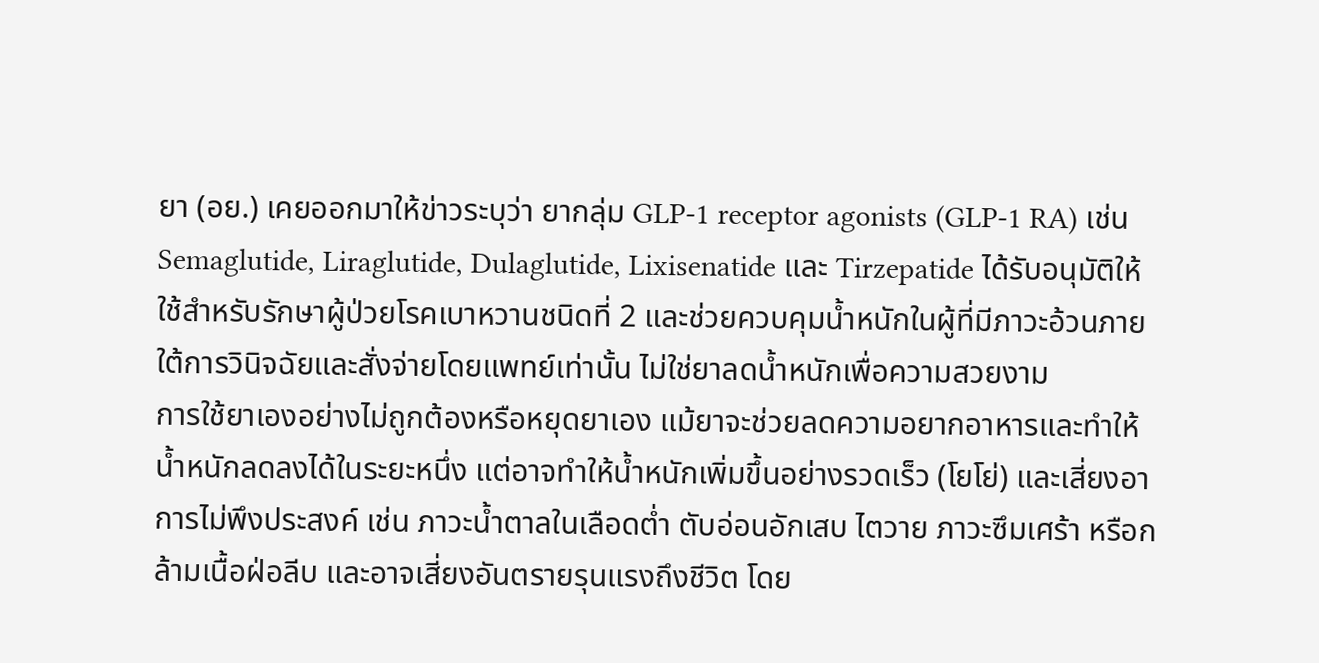ยา (อย.) เคยออกมาให้ข่าวระบุว่า ยากลุ่ม GLP-1 receptor agonists (GLP-1 RA) เช่น Semaglutide, Liraglutide, Dulaglutide, Lixisenatide และ Tirzepatide ได้รับอนุมัติให้ใช้สำหรับรักษาผู้ป่วยโรคเบาหวานชนิดที่ 2 และช่วยควบคุมน้ำหนักในผู้ที่มีภาวะอ้วนภายใต้การวินิจฉัยและสั่งจ่ายโดยแพทย์เท่านั้น ไม่ใช่ยาลดน้ำหนักเพื่อความสวยงาม
การใช้ยาเองอย่างไม่ถูกต้องหรือหยุดยาเอง แม้ยาจะช่วยลดความอยากอาหารและทำให้น้ำหนักลดลงได้ในระยะหนึ่ง แต่อาจทำให้น้ำหนักเพิ่มขึ้นอย่างรวดเร็ว (โยโย่) และเสี่ยงอาการไม่พึงประสงค์ เช่น ภาวะน้ำตาลในเลือดต่ำ ตับอ่อนอักเสบ ไตวาย ภาวะซึมเศร้า หรือกล้ามเนื้อฝ่อลีบ และอาจเสี่ยงอันตรายรุนแรงถึงชีวิต โดย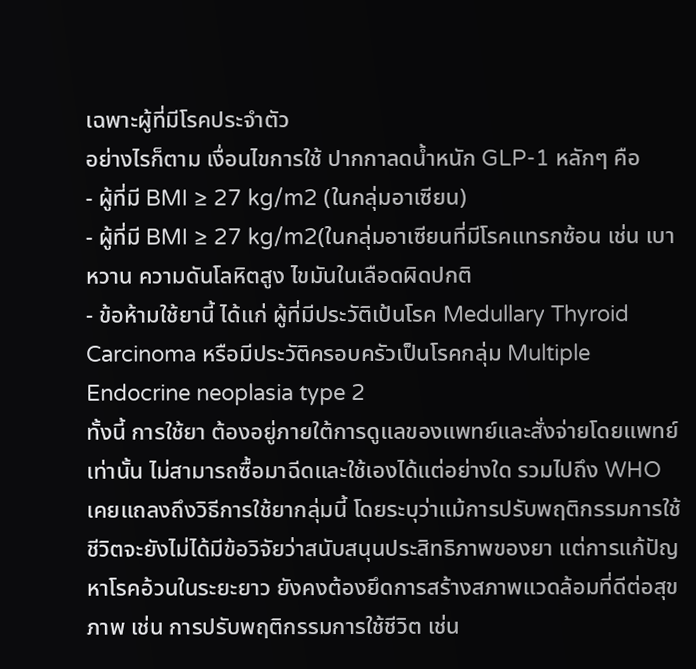เฉพาะผู้ที่มีโรคประจำตัว
อย่างไรก็ตาม เงื่อนไขการใช้ ปากกาลดน้ำหนัก GLP-1 หลักๆ คือ
- ผู้ที่มี BMI ≥ 27 kg/m2 (ในกลุ่มอาเซียน)
- ผู้ที่มี BMI ≥ 27 kg/m2(ในกลุ่มอาเซียนที่มีโรคแทรกซ้อน เช่น เบาหวาน ความดันโลหิตสูง ไขมันในเลือดผิดปกติ
- ข้อห้ามใช้ยานี้ ได้แก่ ผู้ที่มีประวัติเป้นโรค Medullary Thyroid Carcinoma หรือมีประวัติครอบครัวเป็นโรคกลุ่ม Multiple Endocrine neoplasia type 2
ทั้งนี้ การใช้ยา ต้องอยู่ภายใต้การดูแลของแพทย์และสั่งจ่ายโดยแพทย์เท่านั้น ไม่สามารถซื้อมาฉีดและใช้เองได้แต่อย่างใด รวมไปถึง WHO เคยแถลงถึงวิธีการใช้ยากลุ่มนี้ โดยระบุว่าแม้การปรับพฤติกรรมการใช้ชีวิตจะยังไม่ได้มีข้อวิจัยว่าสนับสนุนประสิทธิภาพของยา แต่การแก้ปัญหาโรคอ้วนในระยะยาว ยังคงต้องยึดการสร้างสภาพแวดล้อมที่ดีต่อสุขภาพ เช่น การปรับพฤติกรรมการใช้ชีวิต เช่น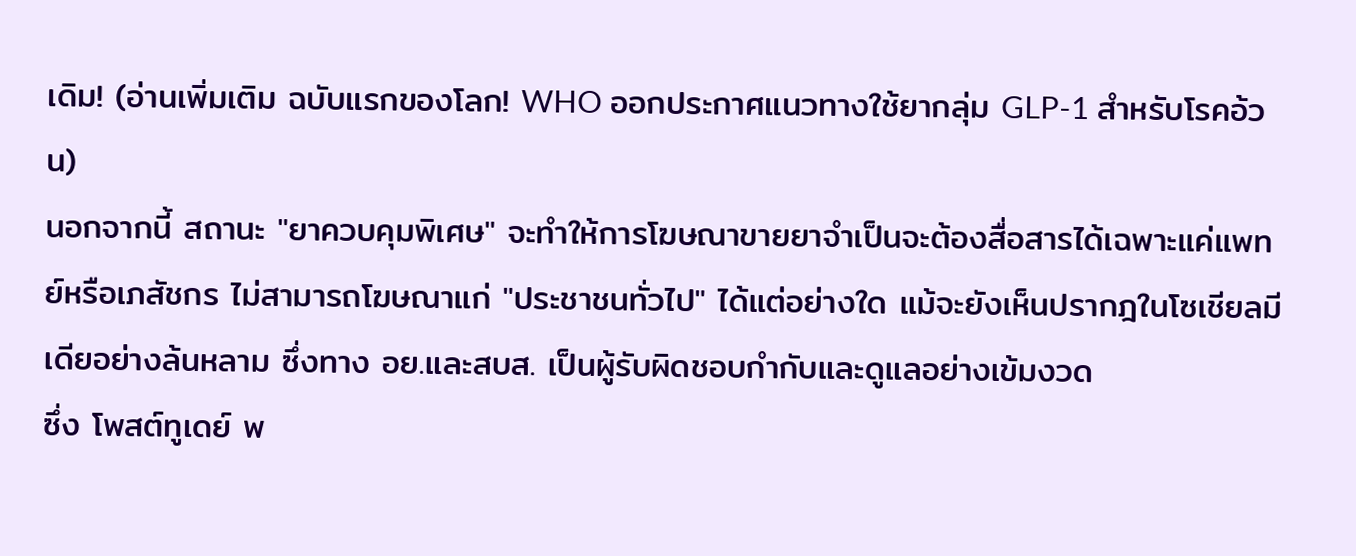เดิม! (อ่านเพิ่มเติม ฉบับแรกของโลก! WHO ออกประกาศแนวทางใช้ยากลุ่ม GLP-1 สำหรับโรคอ้วน)
นอกจากนี้ สถานะ "ยาควบคุมพิเศษ" จะทำให้การโฆษณาขายยาจำเป็นจะต้องสื่อสารได้เฉพาะแค่แพทย์หรือเภสัชกร ไม่สามารถโฆษณาแก่ "ประชาชนทั่วไป" ได้แต่อย่างใด แม้จะยังเห็นปรากฎในโซเชียลมีเดียอย่างล้นหลาม ซึ่งทาง อย.และสบส. เป็นผู้รับผิดชอบกำกับและดูแลอย่างเข้มงวด
ซึ่ง โพสต์ทูเดย์ พ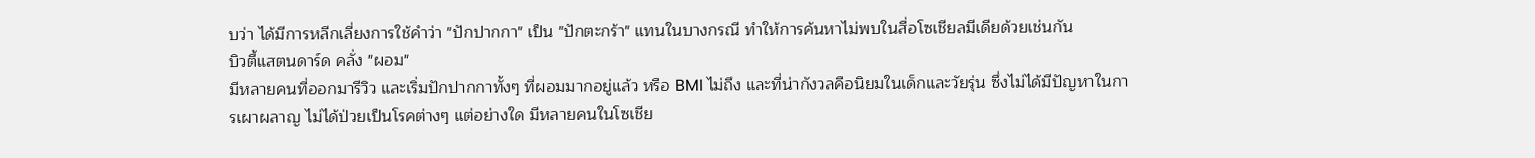บว่า ได้มีการหลีกเลี่ยงการใช้คำว่า "ปักปากกา" เป็น "ปักตะกร้า" แทนในบางกรณี ทำให้การค้นหาไม่พบในสื่อโซเชียลมีเดียด้วยเช่นกัน
บิวตี้แสตนดาร์ด คลั่ง "ผอม"
มีหลายคนที่ออกมารีวิว และเริ่มปักปากกาทั้งๆ ที่ผอมมากอยู่แล้ว หรือ BMI ไม่ถึง และที่น่ากังวลคือนิยมในเด็กและวัยรุ่น ซึ่งไม่ได้มีปัญหาในการเผาผลาญ ไม่ได้ป่วยเป็นโรคต่างๆ แต่อย่างใด มีหลายคนในโซเชีย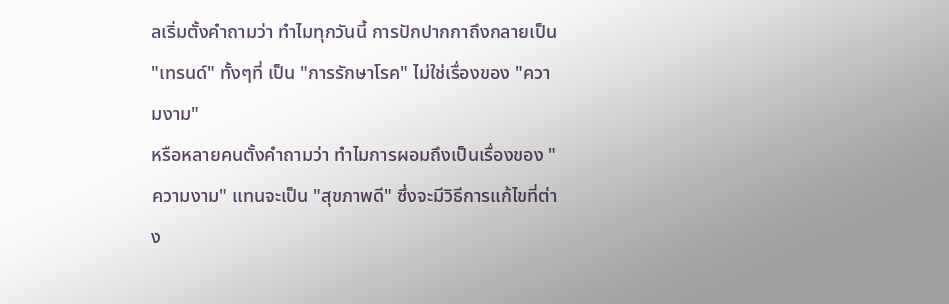ลเริ่มตั้งคำถามว่า ทำไมทุกวันนี้ การปักปากกาถึงกลายเป็น "เทรนด์" ทั้งๆที่ เป็น "การรักษาโรค" ไม่ใช่เรื่องของ "ความงาม"
หรือหลายคนตั้งคำถามว่า ทำไมการผอมถึงเป็นเรื่องของ "ความงาม" แทนจะเป็น "สุขภาพดี" ซึ่งจะมีวิธีการแก้ไขที่ต่าง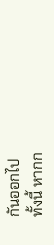กันออกไป
ทั้งนี้ หากก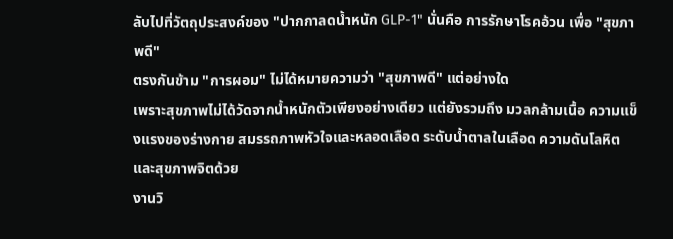ลับไปที่วัตถุประสงค์ของ "ปากกาลดน้ำหนัก GLP-1" นั่นคือ การรักษาโรคอ้วน เพื่อ "สุขภาพดี"
ตรงกันข้าม "การผอม" ไม่ได้หมายความว่า "สุขภาพดี" แต่อย่างใด
เพราะสุขภาพไม่ได้วัดจากน้ำหนักตัวเพียงอย่างเดียว แต่ยังรวมถึง มวลกล้ามเนื้อ ความแข็งแรงของร่างกาย สมรรถภาพหัวใจและหลอดเลือด ระดับน้ำตาลในเลือด ความดันโลหิต และสุขภาพจิตด้วย
งานวิ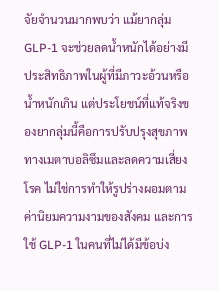จัยจำนวนมากพบว่า แม้ยากลุ่ม GLP-1 จะช่วยลดน้ำหนักได้อย่างมีประสิทธิภาพในผู้ที่มีภาวะอ้วนหรือน้ำหนักเกิน แต่ประโยชน์ที่แท้จริงของยากลุ่มนี้คือการปรับปรุงสุขภาพทางเมตาบอลิซึมและลดความเสี่ยงโรค ไม่ใช่การทำให้รูปร่างผอมตามค่านิยมความงามของสังคม และการใช้ GLP-1 ในคนที่ไม่ได้มีข้อบ่ง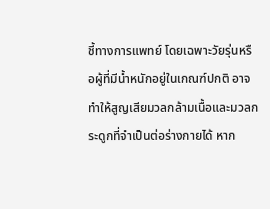ชี้ทางการแพทย์ โดยเฉพาะวัยรุ่นหรือผู้ที่มีน้ำหนักอยู่ในเกณฑ์ปกติ อาจทำให้สูญเสียมวลกล้ามเนื้อและมวลกระดูกที่จำเป็นต่อร่างกายได้ หาก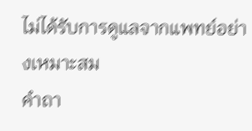ไม่ได้รับการดูแลจากแพทย์อย่างเหมาะสม
คำถา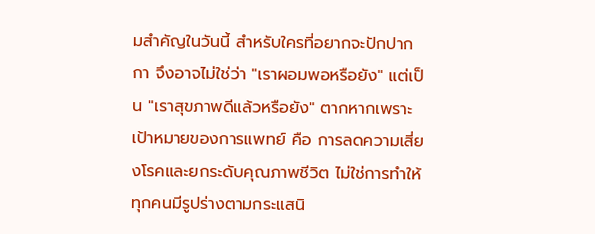มสำคัญในวันนี้ สำหรับใครที่อยากจะปักปากกา จึงอาจไม่ใช่ว่า "เราผอมพอหรือยัง" แต่เป็น "เราสุขภาพดีแล้วหรือยัง" ตากหากเพราะเป้าหมายของการแพทย์ คือ การลดความเสี่ยงโรคและยกระดับคุณภาพชีวิต ไม่ใช่การทำให้ทุกคนมีรูปร่างตามกระแสนิ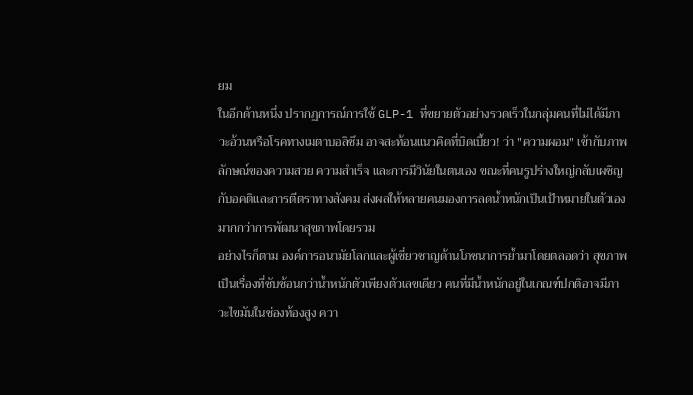ยม
ในอีกด้านหนึ่ง ปรากฏการณ์การใช้ GLP-1 ที่ขยายตัวอย่างรวดเร็วในกลุ่มคนที่ไม่ได้มีภาวะอ้วนหรือโรคทางเมตาบอลิซึม อาจสะท้อนแนวคิดที่บิดเบี้ยว! ว่า "ความผอม" เข้ากับภาพลักษณ์ของความสวย ความสำเร็จ และการมีวินัยในตนเอง ขณะที่คนรูปร่างใหญ่กลับเผชิญกับอคติและการตีตราทางสังคม ส่งผลให้หลายคนมองการลดน้ำหนักเป็นเป้าหมายในตัวเอง มากกว่าการพัฒนาสุขภาพโดยรวม
อย่างไรก็ตาม องค์การอนามัยโลกและผู้เชี่ยวชาญด้านโภชนาการย้ำมาโดยตลอดว่า สุขภาพเป็นเรื่องที่ซับซ้อนกว่าน้ำหนักตัวเพียงตัวเลขเดียว คนที่มีน้ำหนักอยู่ในเกณฑ์ปกติอาจมีภาวะไขมันในช่องท้องสูง ควา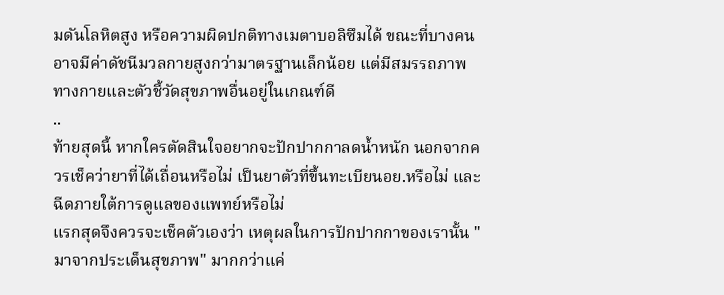มดันโลหิตสูง หรือความผิดปกติทางเมตาบอลิซึมได้ ขณะที่บางคนอาจมีค่าดัชนีมวลกายสูงกว่ามาตรฐานเล็กน้อย แต่มีสมรรถภาพทางกายและตัวชี้วัดสุขภาพอื่นอยู่ในเกณฑ์ดี
..
ท้ายสุดนี้ หากใครตัดสินใจอยากจะปักปากกาลดน้ำหนัก นอกจากควรเช็คว่ายาที่ได้เถื่อนหรือไม่ เป็นยาตัวที่ขึ้นทะเบียนอย.หรือไม่ และฉีดภายใต้การดูแลของแพทย์หรือไม่
แรกสุดจึงควรจะเช็คตัวเองว่า เหตุผลในการปักปากกาของเรานั้น "มาจากประเด็นสุขภาพ" มากกว่าแค่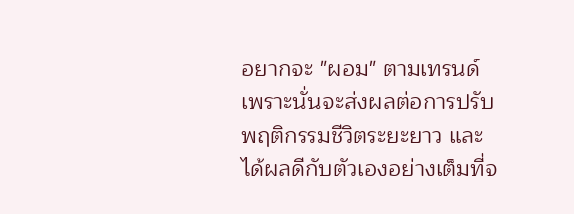อยากจะ "ผอม" ตามเทรนด์ เพราะนั่นจะส่งผลต่อการปรับพฤติกรรมชีวิตระยะยาว และได้ผลดีกับตัวเองอย่างเต็มที่จ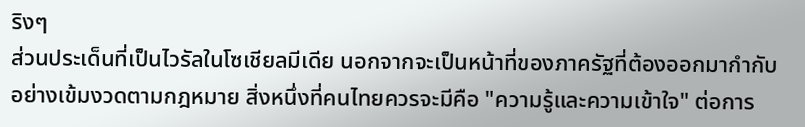ริงๆ
ส่วนประเด็นที่เป็นไวรัลในโซเชียลมีเดีย นอกจากจะเป็นหน้าที่ของภาครัฐที่ต้องออกมากำกับอย่างเข้มงวดตามกฎหมาย สิ่งหนึ่งที่คนไทยควรจะมีคือ "ความรู้และความเข้าใจ" ต่อการ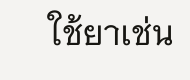ใช้ยาเช่น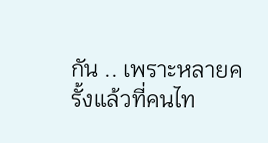กัน .. เพราะหลายครั้งแล้วที่คนไท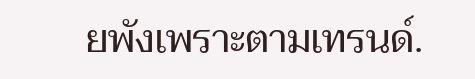ยพังเพราะตามเทรนด์.